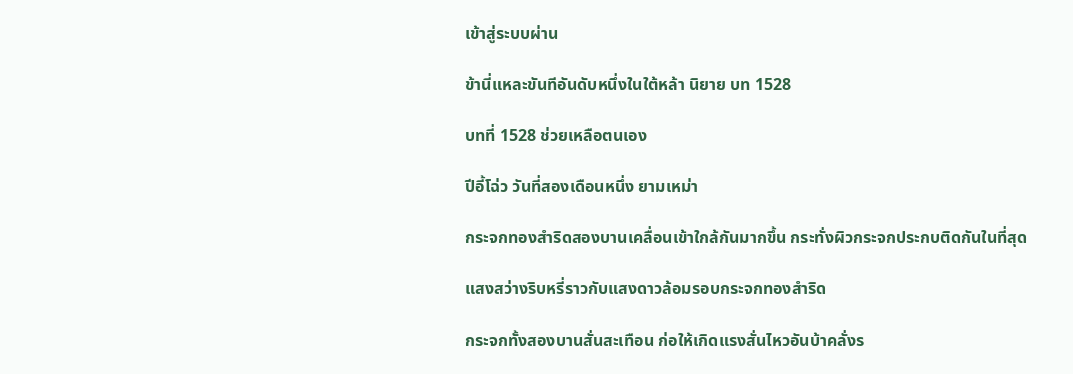เข้าสู่ระบบผ่าน

ข้านี่แหละขันทีอันดับหนึ่งในใต้หล้า นิยาย บท 1528

บทที่ 1528 ช่วยเหลือตนเอง

ปีอี้โฉ่ว วันที่สองเดือนหนึ่ง ยามเหม่า

กระจกทองสำริดสองบานเคลื่อนเข้าใกล้กันมากขึ้น กระทั่งผิวกระจกประกบติดกันในที่สุด

แสงสว่างริบหรี่ราวกับแสงดาวล้อมรอบกระจกทองสำริด

กระจกทั้งสองบานสั่นสะเทือน ก่อให้เกิดแรงสั่นไหวอันบ้าคลั่งร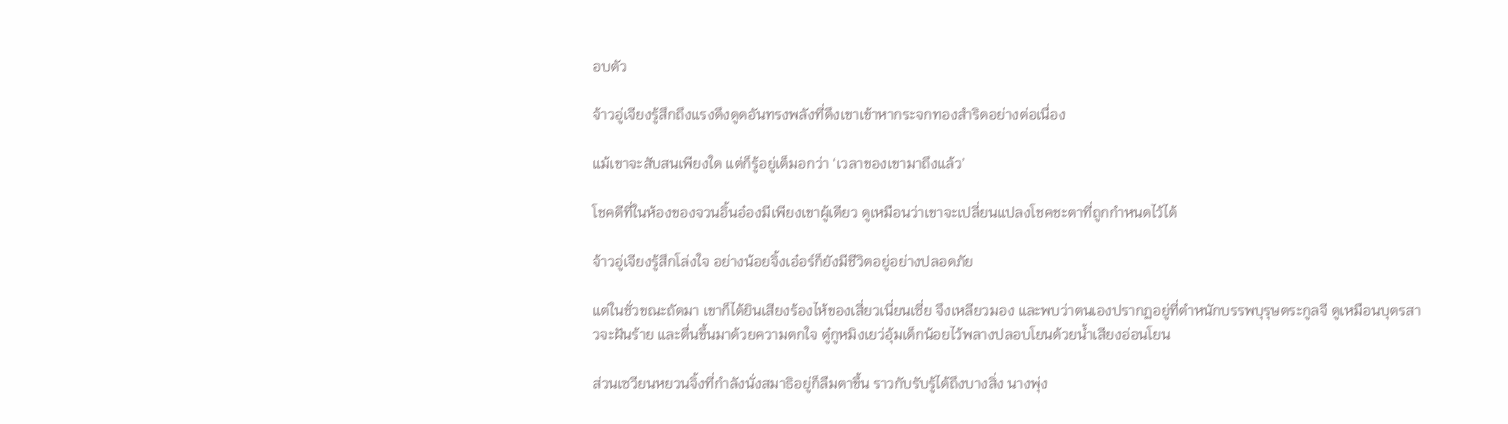อบตัว

จ้าวอู่เจียงรู้สึกถึงแรงดึงดูดอันทรงพลังที่ดึงเขาเข้าหากระจกทองสำริดอย่างต่อเนื่อง

แม้เขาจะสับสนเพียงใด แต่ก็รู้อยู่เต็มอกว่า ‘เวลาของเขามาถึงแล้ว’

โชคดีที่ในห้องของจวนอิ้นอ๋องมีเพียงเขาผู้เดียว ดูเหมือนว่าเขาจะเปลี่ยนแปลงโชคชะตาที่ถูกกำหนดไว้ได้

จ้าวอู่เจียงรู้สึกโล่งใจ อย่างน้อยจิ้งเอ๋อร์ก็ยังมีชีวิตอยู่อย่างปลอดภัย

แต่ในชั่วขณะถัดมา เขาก็ได้ยินเสียงร้องไห้ของเสี่ยวเนี่ยนเซี่ย จึงเหลียวมอง และพบว่าตนเองปรากฏอยู่ที่ตำหนักบรรพบุรุษตระกูลจี ดูเหมือนบุตรสาวจะฝันร้าย และตื่นขึ้นมาด้วยความตกใจ ตู๋กูหมิงเยว่อุ้มเด็กน้อยไว้พลางปลอบโยนด้วยน้ำเสียงอ่อนโยน

ส่วนเซวียนหยวนจิ้งที่กำลังนั่งสมาธิอยู่ก็ลืมตาขึ้น ราวกับรับรู้ได้ถึงบางสิ่ง นางพุ่ง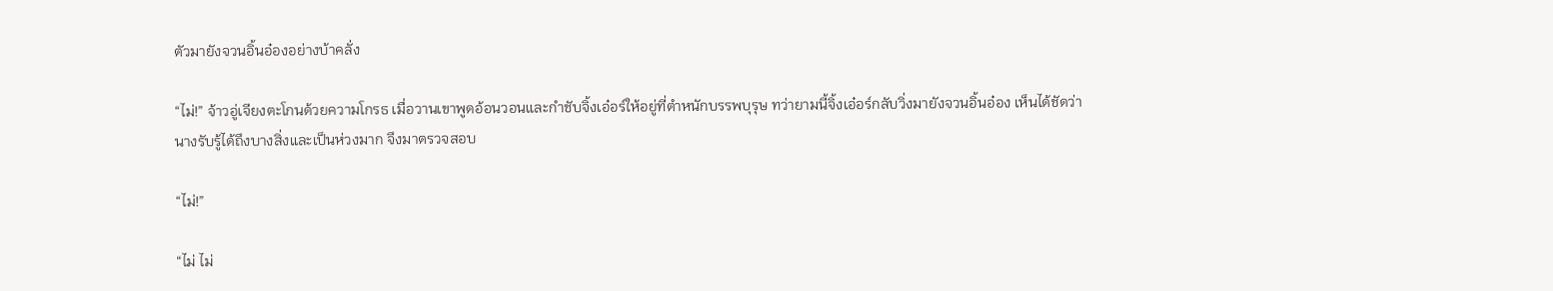ตัวมายังจวนอิ้นอ๋องอย่างบ้าคลั่ง

“ไม่!” จ้าวอู่เจียงตะโกนด้วยความโกรธ เมื่อวานเขาพูดอ้อนวอนและกำชับจิ้งเอ๋อร์ให้อยู่ที่ตำหนักบรรพบุรุษ ทว่ายามนี้จิ้งเอ๋อร์กลับวิ่งมายังจวนอิ้นอ๋อง เห็นได้ชัดว่านางรับรู้ได้ถึงบางสิ่งและเป็นห่วงมาก จึงมาตรวจสอบ

“ไม่!”

“ไม่ ไม่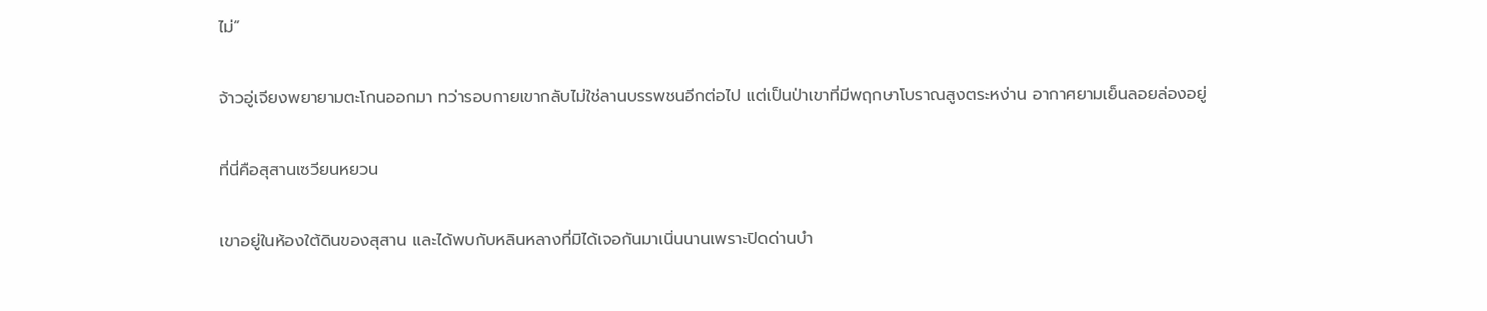ไม่”

จ้าวอู่เจียงพยายามตะโกนออกมา ทว่ารอบกายเขากลับไม่ใช่ลานบรรพชนอีกต่อไป แต่เป็นป่าเขาที่มีพฤกษาโบราณสูงตระหง่าน อากาศยามเย็นลอยล่องอยู่

ที่นี่คือสุสานเซวียนหยวน

เขาอยู่ในห้องใต้ดินของสุสาน และได้พบกับหลินหลางที่มิได้เจอกันมาเนิ่นนานเพราะปิดด่านบำ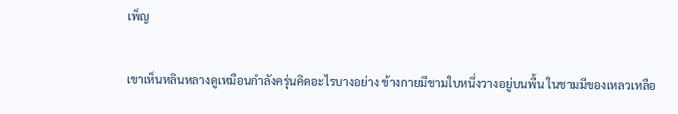เพ็ญ

เขาเห็นหลินหลางดูเหมือนกำลังครุ่นคิดอะไรบางอย่าง ข้างกายมีชามใบหนึ่งวางอยู่บนพื้น ในชามมีของเหลวเหลือ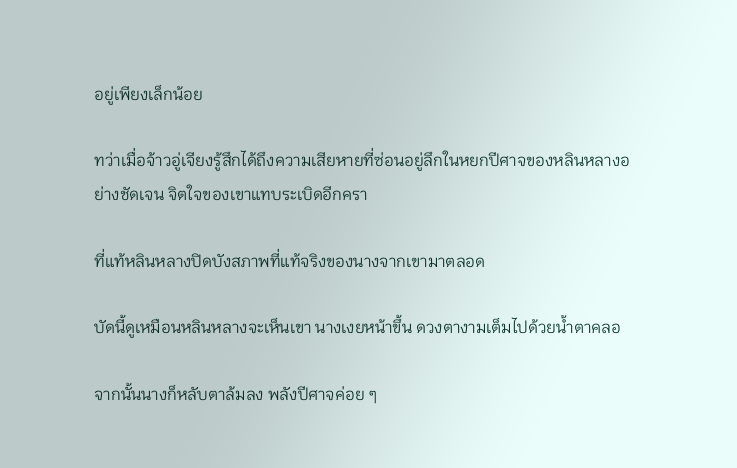อยู่เพียงเล็กน้อย

ทว่าเมื่อจ้าวอู่เจียงรู้สึกได้ถึงความเสียหายที่ซ่อนอยู่ลึกในหยกปีศาจของหลินหลางอย่างชัดเจน จิตใจของเขาแทบระเบิดอีกครา

ที่แท้หลินหลางปิดบังสภาพที่แท้จริงของนางจากเขามาตลอด

บัดนี้ดูเหมือนหลินหลางจะเห็นเขา นางเงยหน้าขึ้น ดวงตางามเต็มไปด้วยน้ำตาคลอ

จากนั้นนางก็หลับตาล้มลง พลังปีศาจค่อย ๆ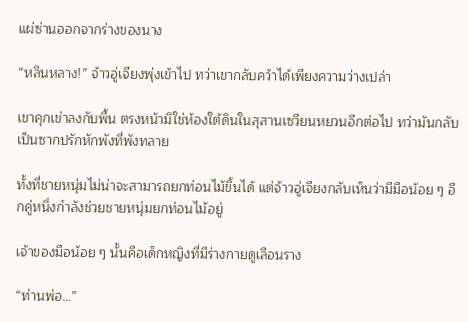แผ่ซ่านออกจากร่างของนาง

“หลินหลาง!” จ้าวอู่เจียงพุ่งเข้าไป ทว่าเขากลับคว้าได้เพียงความว่างเปล่า

เขาคุกเข่าลงกับพื้น ตรงหน้ามิใช่ห้องใต้ดินในสุสานเซวียนหยวนอีกต่อไป ทว่ามันกลับเป็นซากปรักหักพังที่พังทลาย

ทั้งที่ชายหนุ่มไม่น่าจะสามารถยกท่อนไม้ขึ้นได้ แต่จ้าวอู่เจียงกลับเห็นว่ามีมือน้อย ๆ อีกคู่หนึ่งกำลังช่วยชายหนุ่มยกท่อนไม้อยู่

เจ้าของมือน้อย ๆ นั้นคือเด็กหญิงที่มีร่างกายดูเลือนราง

“ท่านพ่อ…”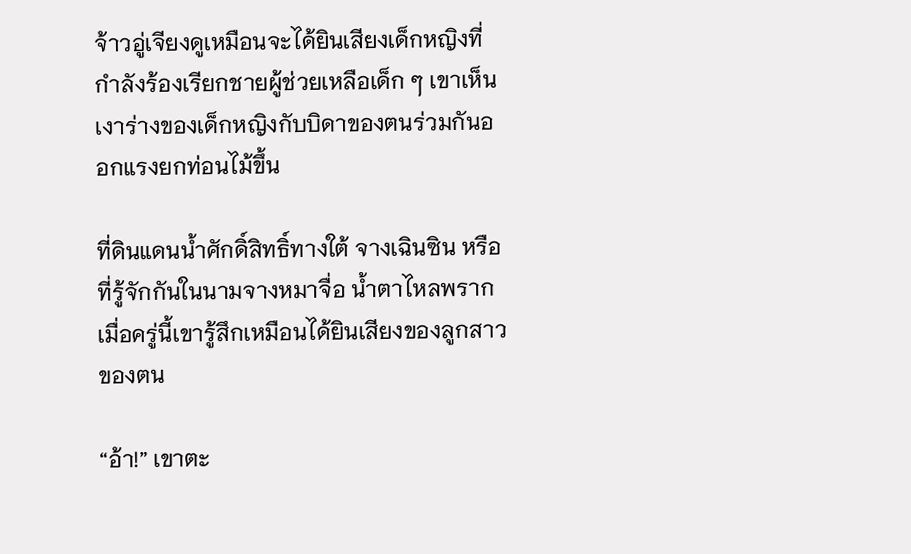จ้าวอู่เจียงดูเหมือนจะได้ยินเสียงเด็กหญิงที่กำลังร้องเรียกชายผู้ช่วยเหลือเด็ก ๆ เขาเห็นเงาร่างของเด็กหญิงกับบิดาของตนร่วมกันออกแรงยกท่อนไม้ขึ้น

ที่ดินแดนน้ำศักดิ์สิทธิ์ทางใต้ จางเฉินซิน หรือที่รู้จักกันในนามจางหมาจื่อ น้ำตาไหลพราก เมื่อครู่นี้เขารู้สึกเหมือนได้ยินเสียงของลูกสาวของตน

“อ้า!” เขาตะ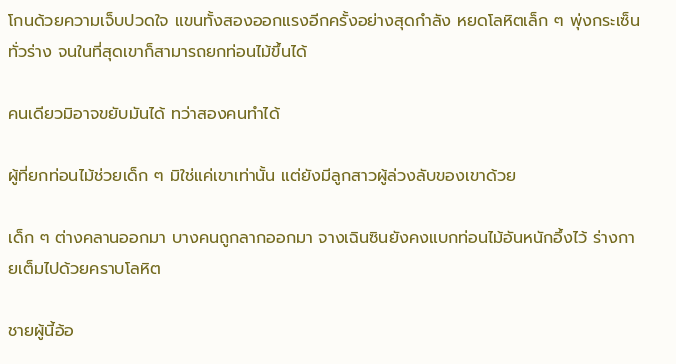โกนด้วยความเจ็บปวดใจ แขนทั้งสองออกแรงอีกครั้งอย่างสุดกำลัง หยดโลหิตเล็ก ๆ พุ่งกระเซ็นทั่วร่าง จนในที่สุดเขาก็สามารถยกท่อนไม้ขึ้นได้

คนเดียวมิอาจขยับมันได้ ทว่าสองคนทำได้

ผู้ที่ยกท่อนไม้ช่วยเด็ก ๆ มิใช่แค่เขาเท่านั้น แต่ยังมีลูกสาวผู้ล่วงลับของเขาด้วย

เด็ก ๆ ต่างคลานออกมา บางคนถูกลากออกมา จางเฉินซินยังคงแบกท่อนไม้อันหนักอึ้งไว้ ร่างกายเต็มไปด้วยคราบโลหิต

ชายผู้นี้อ้อ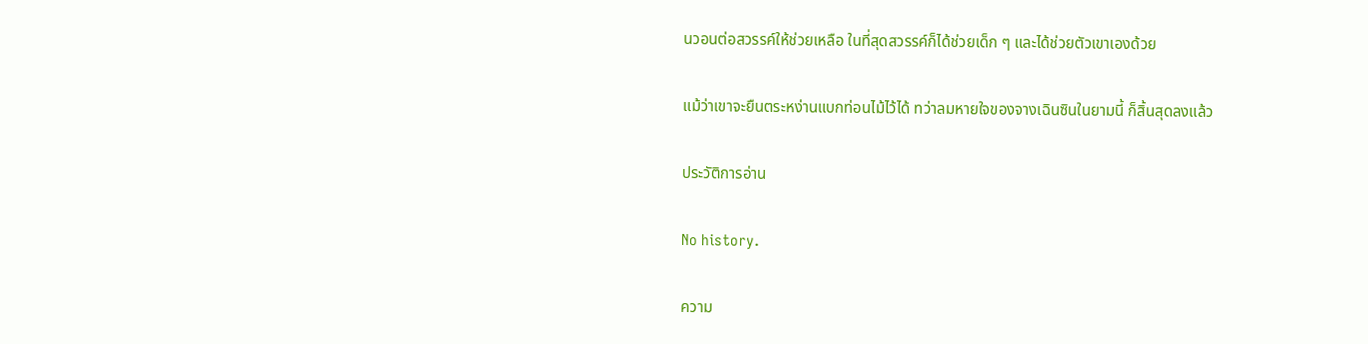นวอนต่อสวรรค์ให้ช่วยเหลือ ในที่สุดสวรรค์ก็ได้ช่วยเด็ก ๆ และได้ช่วยตัวเขาเองด้วย

แม้ว่าเขาจะยืนตระหง่านแบกท่อนไม้ไว้ได้ ทว่าลมหายใจของจางเฉินซินในยามนี้ ก็สิ้นสุดลงแล้ว

ประวัติการอ่าน

No history.

ความ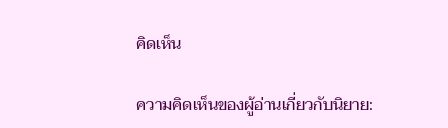คิดเห็น

ความคิดเห็นของผู้อ่านเกี่ยวกับนิยาย: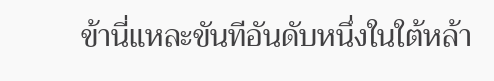ข้านี่แหละขันทีอันดับหนึ่งในใต้หล้า